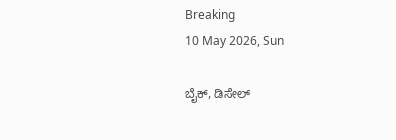Breaking
10 May 2026, Sun

ಬೈಕ್, ಡಿಸೇಲ್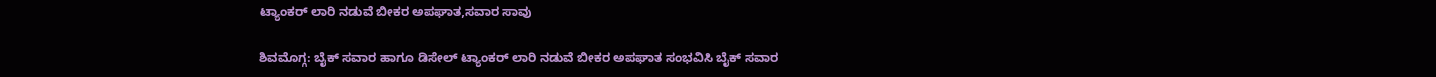ಟ್ಯಾಂಕರ್ ಲಾರಿ ನಡುವೆ ಬೀಕರ ಅಪಘಾತ,ಸವಾರ ಸಾವು

ಶಿವಮೊಗ್ಗ: ಬೈಕ್ ಸವಾರ ಹಾಗೂ ಡಿಸೇಲ್ ಟ್ಯಾಂಕರ್ ಲಾರಿ ನಡುವೆ ಬೀಕರ ಅಪಘಾತ ಸಂಭವಿಸಿ ಬೈಕ್ ಸವಾರ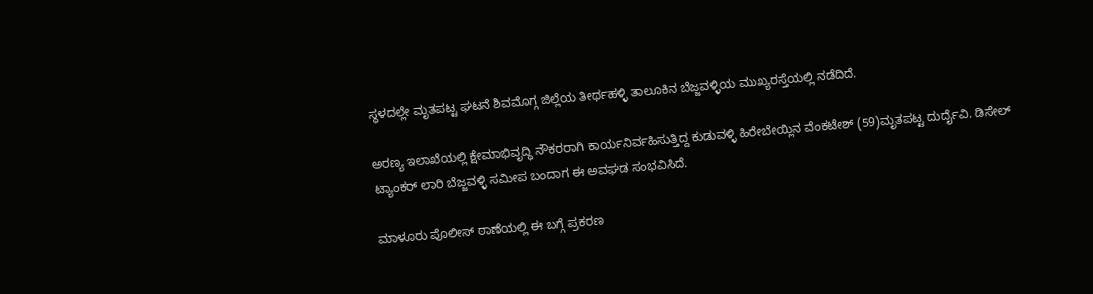ಸ್ಥಳದಲ್ಲೇ ಮೃತಪಟ್ಟ ಘಟನೆ ಶಿವಮೊಗ್ಗ ಜಿಲ್ಲೆಯ ತೀರ್ಥಹಳ್ಳಿ ತಾಲೂಕಿನ ಬೆಜ್ಜವಳ್ಳಿಯ ಮುಖ್ಯರಸ್ತೆಯಲ್ಲಿ ನಡೆದಿದೆ.

ಅರಣ್ಯ ಇಲಾಖೆಯಲ್ಲಿ ಕ್ಷೇಮಾಭಿವೃದ್ಧಿ ನೌಕರರಾಗಿ ಕಾರ್ಯನಿರ್ವಹಿಸುತ್ತಿದ್ದ ಕುಡುವಳ್ಳಿ ಹಿರೇಬೇಯ್ಲಿನ ವೆಂಕಟೇಶ್ (59)ಮೃತಪಟ್ಟ ದುರ್ದೈವಿ. ಡಿಸೇಲ್ ಟ್ಯಾಂಕರ್ ಲಾರಿ ಬೆಜ್ಜವಳ್ಳಿ ಸಮೀಪ ಬಂದಾಗ ಈ ಅವಘಡ ಸಂಭವಿಸಿದೆ.

ಮಾಳೂರು ಪೊಲೀಸ್ ಠಾಣೆಯಲ್ಲಿ ಈ ಬಗ್ಗೆ ಪ್ರಕರಣ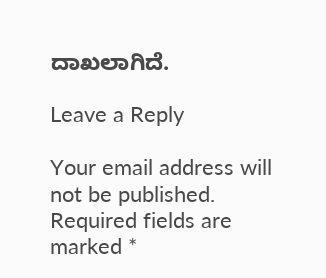ದಾಖಲಾಗಿದೆ.

Leave a Reply

Your email address will not be published. Required fields are marked *